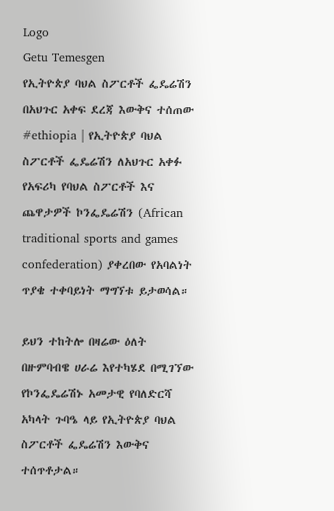Logo
Getu Temesgen
የኢትዮጵያ ባህል ስፖርቶች ፌዴሬሽን በአህጉር አቀፍ ደረጃ እውቅና ተሰጠው
#ethiopia | የኢትዮጵያ ባህል ስፖርቶች ፌዴሬሽን ለአህጉር አቀፉ የአፍሪካ የባህል ስፖርቶች እና ጨዋታዎች ኮንፌዴሬሽን (African traditional sports and games confederation) ያቀረበው የአባልነት ጥያቄ ተቀባይነት ማግኘቱ ይታወሳል።

ይህን ተከትሎ በዛሬው ዕለት በዙምባብዌ ሀራሬ እየተካሄደ በሚገኘው የኮንፌዴሬሽኑ አመታዊ የባለድርሻ አካላት ጉባዔ ላይ የኢትዮጵያ ባህል ስፖርቶች ፌዴሬሽን እውቅና ተሰጥቶታል።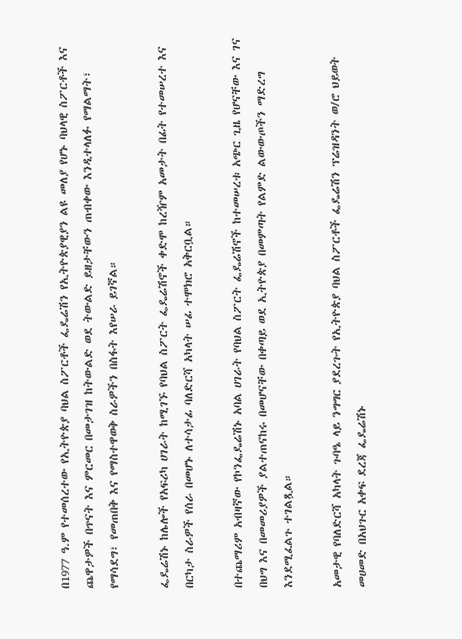በ1977 ዓ.ም የተመሰረተው የኢትዮጵያ ባህል ስፖርቶች ፌዴሬሽን የኢትዮጵያዊያን ልዩ መለያ የሆኑ ባህላዊ ስፖርቶች እና ጨዋታዎች በጥናት እና ምርመር በመታገዝ ከትውልድ ወደ ትውልድ ይዘታቸውን ጠብቀው እንዲተላለፉ የማልማት፣ የማሳደግ፣ የመጠበቅ እና የማስተዋወቅ ስራዎችን በስፋት እየሠራ ይገኛል።

ፌዴሬሽኑ ከሌሎች የአፍሪካ ሀገራት ከሚገኙ የባህል ስፖርት ፌዴሬሽኖች ቀድሞ ከረዥም አመታት በፊት የተመሠረተ እና በርካታ ስራዎች የሰራ በመሆኑ ለተሳታፊ ባለድርሻ አካላት ሠፊ ተሞክሮ አቅርቧል።

በተጨማሪም አብዛኛው የኮንፌዴሬሽኑ አባል ሀገራት የባህል ስፖርት ፌዴሬሽኖች ከተመሠረቱ አጭር ጊዜ የሆናቸው እና ገና በህግ እና በመመሪያዎች ያልተጠናከሩ በመሆናቸው በቀጣይ ወደ ኢትዮጵያ በመምጣት የልምድ ልውውጦችን ማድረግ እንደሚፈልጉ ተገልጿል።

አመታዊ የባለድርሻ አካላት ጉባዔ ላይ ንግግር ያደረጉት የኢትዮጵያ ባህል ስፖርቶች ፌዴሬሽን ፕሬዝዳንት ወ/ሮ ህይወት መሀመድ በአህጉር አቀፍ ደረጃ ፌዴሬሽኑ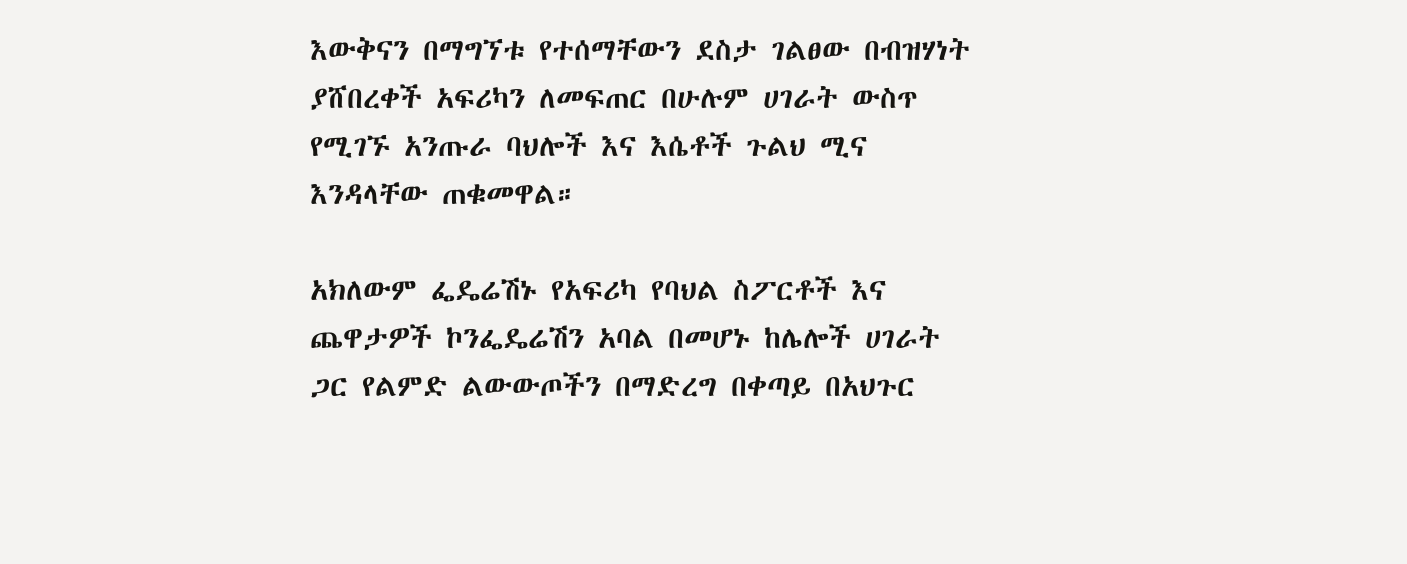እውቅናን በማግኘቱ የተሰማቸውን ደስታ ገልፀው በብዝሃነት ያሸበረቀች አፍሪካን ለመፍጠር በሁሉም ሀገራት ውስጥ የሚገኙ አንጡራ ባህሎች እና እሴቶች ጉልህ ሚና እንዳላቸው ጠቁመዋል።

አክለውም ፌዴሬሽኑ የአፍሪካ የባህል ስፖርቶች እና ጨዋታዎች ኮንፌዴሬሽን አባል በመሆኑ ከሌሎች ሀገራት ጋር የልምድ ልውውጦችን በማድረግ በቀጣይ በአህጉር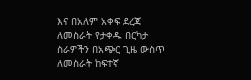እና በአለም አቀፍ ደረጃ ለመስራት የታቀዱ በርካታ ስራዎችን በአጭር ጊዜ ውስጥ ለመስራት ከፍተኛ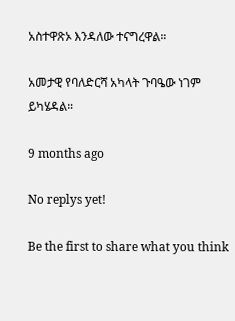አስተዋጽኦ እንዳለው ተናግረዋል።

አመታዊ የባለድርሻ አካላት ጉባዔው ነገም ይካሄዳል።

9 months ago

No replys yet!

Be the first to share what you think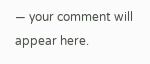— your comment will appear here.